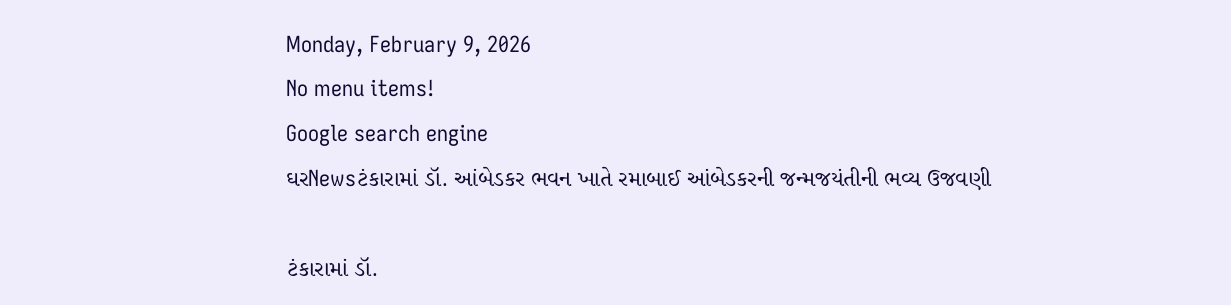Monday, February 9, 2026
No menu items!
Google search engine
ઘરNewsટંકારામાં ડૉ. આંબેડકર ભવન ખાતે રમાબાઈ આંબેડકરની જન્મજયંતીની ભવ્ય ઉજવણી

ટંકારામાં ડૉ.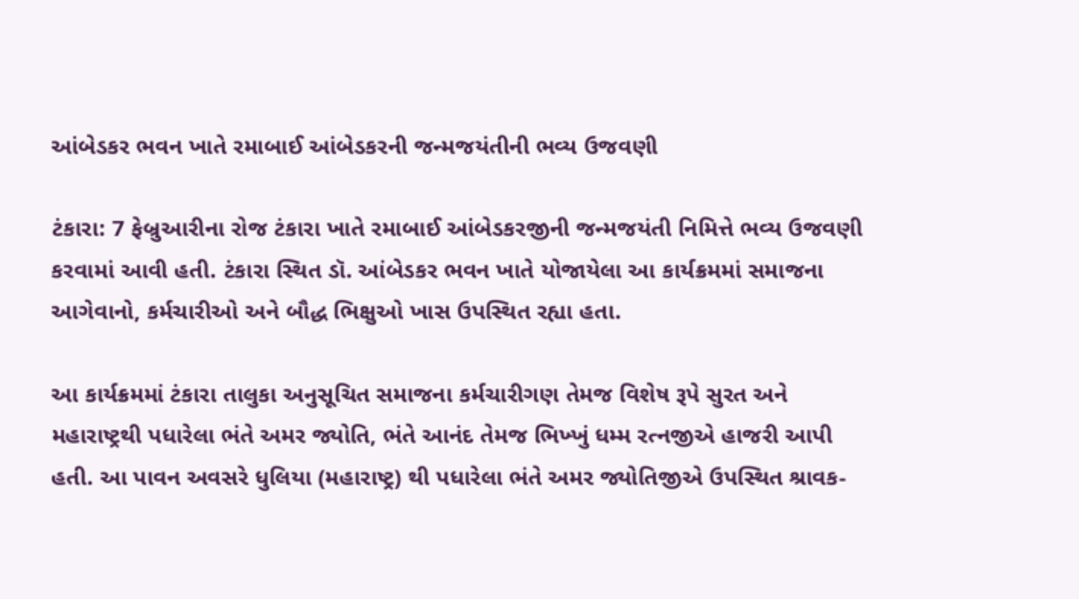આંબેડકર ભવન ખાતે રમાબાઈ આંબેડકરની જન્મજયંતીની ભવ્ય ઉજવણી

ટંકારા: 7 ફેબ્રુઆરીના રોજ ટંકારા ખાતે રમાબાઈ આંબેડકરજીની જન્મજયંતી નિમિત્તે ભવ્ય ઉજવણી કરવામાં આવી હતી. ટંકારા સ્થિત ડૉ. આંબેડકર ભવન ખાતે યોજાયેલા આ કાર્યક્રમમાં સમાજના આગેવાનો, કર્મચારીઓ અને બૌદ્ધ ભિક્ષુઓ ખાસ ઉપસ્થિત રહ્યા હતા.

આ કાર્યક્રમમાં ટંકારા તાલુકા અનુસૂચિત સમાજના કર્મચારીગણ તેમજ વિશેષ રૂપે સુરત અને મહારાષ્ટ્રથી પધારેલા ભંતે અમર જ્યોતિ, ભંતે આનંદ તેમજ ભિખ્ખું ધમ્મ રત્નજીએ હાજરી આપી હતી. આ પાવન અવસરે ધુલિયા (મહારાષ્ટ્ર) થી પધારેલા ભંતે અમર જ્યોતિજીએ ઉપસ્થિત શ્રાવક-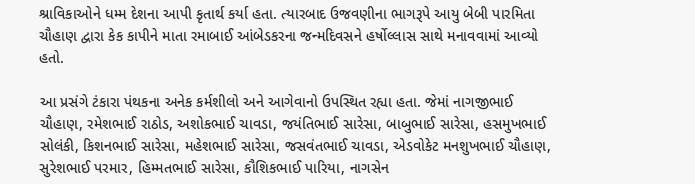શ્રાવિકાઓને ધમ્મ દેશના આપી કૃતાર્થ કર્યા હતા. ત્યારબાદ ઉજવણીના ભાગરૂપે આયુ બેબી પારમિતા ચૌહાણ દ્વારા કેક કાપીને માતા રમાબાઈ આંબેડકરના જન્મદિવસને હર્ષોલ્લાસ સાથે મનાવવામાં આવ્યો હતો.

આ પ્રસંગે ટંકારા પંથકના અનેક કર્મશીલો અને આગેવાનો ઉપસ્થિત રહ્યા હતા. જેમાં નાગજીભાઈ ચૌહાણ, રમેશભાઈ રાઠોડ, અશોકભાઈ ચાવડા, જયંતિભાઈ સારેસા, બાબુભાઈ સારેસા, હસમુખભાઈ સોલંકી, કિશનભાઈ સારેસા, મહેશભાઈ સારેસા, જસવંતભાઈ ચાવડા, એડવોકેટ મનશુખભાઈ ચૌહાણ, સુરેશભાઈ પરમાર, હિમ્મતભાઈ સારેસા, કૌશિકભાઈ પારિયા, નાગસેન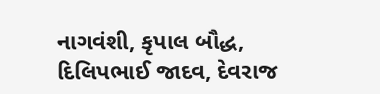નાગવંશી, કૃપાલ બૌદ્ધ, દિલિપભાઈ જાદવ, દેવરાજ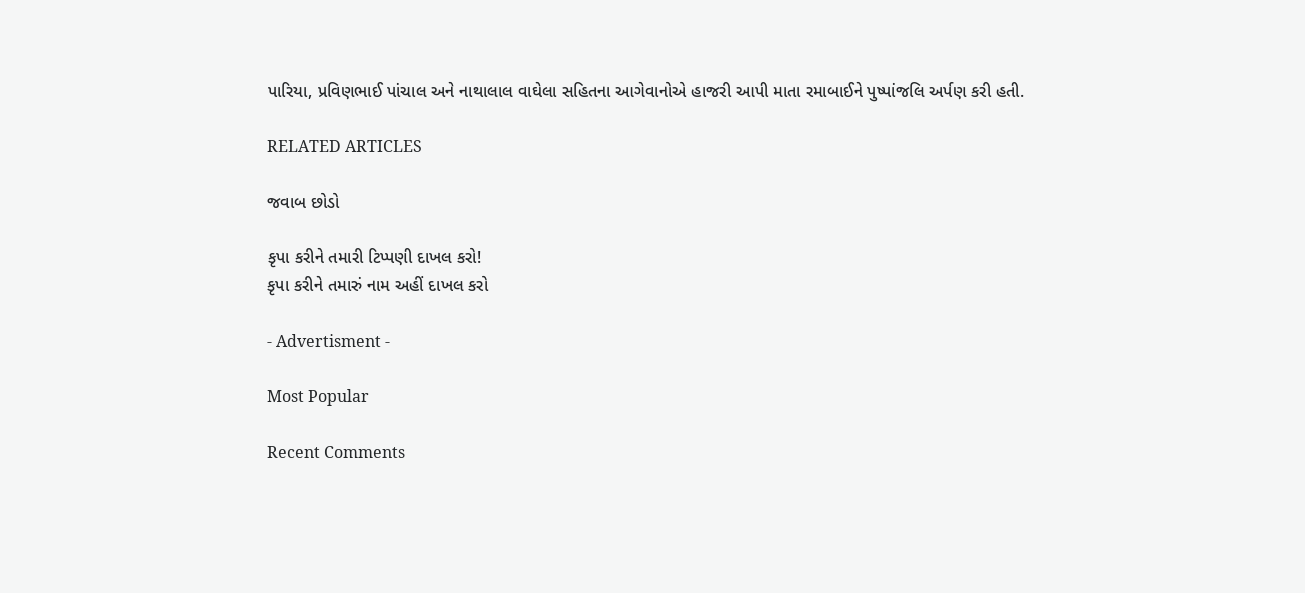પારિયા, પ્રવિણભાઈ પાંચાલ અને નાથાલાલ વાઘેલા સહિતના આગેવાનોએ હાજરી આપી માતા રમાબાઈને પુષ્પાંજલિ અર્પણ કરી હતી.

RELATED ARTICLES

જવાબ છોડો

કૃપા કરીને તમારી ટિપ્પણી દાખલ કરો!
કૃપા કરીને તમારું નામ અહીં દાખલ કરો

- Advertisment -

Most Popular

Recent Comments